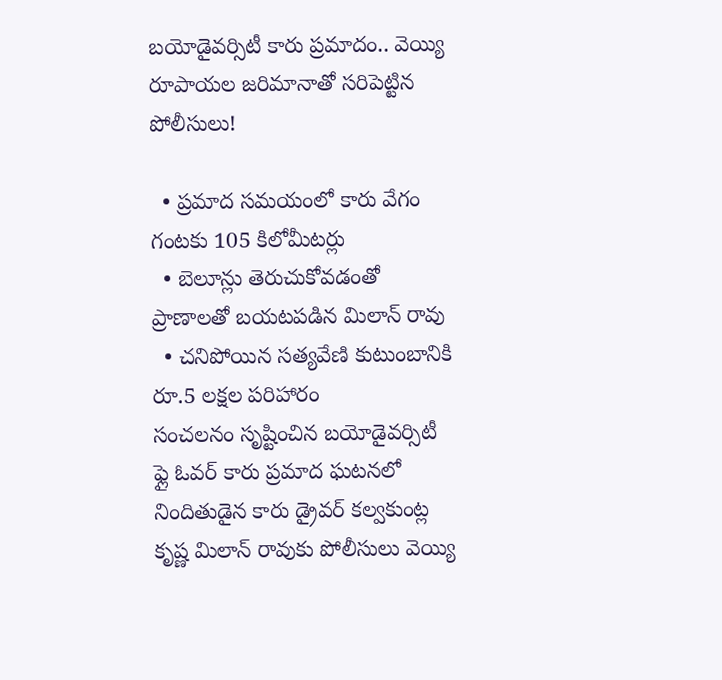బయోడైవర్సిటీ కారు ప్రమాదం.. వెయ్యి రూపాయల జరిమానాతో సరిపెట్టిన పోలీసులు!

  • ప్రమాద సమయంలో కారు వేగం గంటకు 105 కిలోమీటర్లు
  • బెలూన్లు తెరుచుకోవడంతో ప్రాణాలతో బయటపడిన మిలాన్ రావు
  • చనిపోయిన సత్యవేణి కుటుంబానికి రూ.5 లక్షల పరిహారం
సంచలనం సృష్టించిన బయోడైవర్సిటీ ఫ్లై ఓవర్ కారు ప్రమాద ఘటనలో నిందితుడైన కారు డ్రైవర్ కల్వకుంట్ల కృష్ణ మిలాన్ రావుకు పోలీసులు వెయ్యి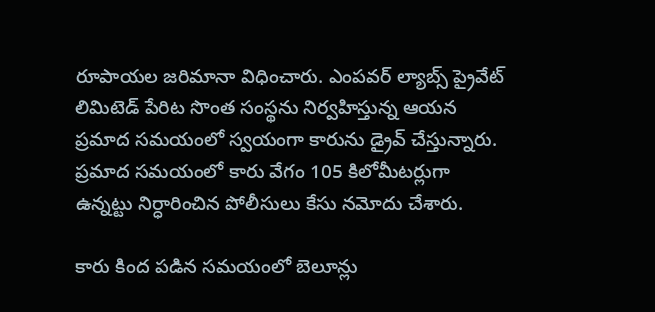రూపాయల జరిమానా విధించారు. ఎంపవర్ ల్యాబ్స్ ప్రైవేట్ లిమిటెడ్ పేరిట సొంత సంస్థను నిర్వహిస్తున్న ఆయన ప్రమాద సమయంలో స్వయంగా కారును డ్రైవ్ చేస్తున్నారు. ప్రమాద సమయంలో కారు వేగం 105 కిలోమీటర్లుగా ఉన్నట్టు నిర్ధారించిన పోలీసులు కేసు నమోదు చేశారు.

కారు కింద పడిన సమయంలో బెలూన్లు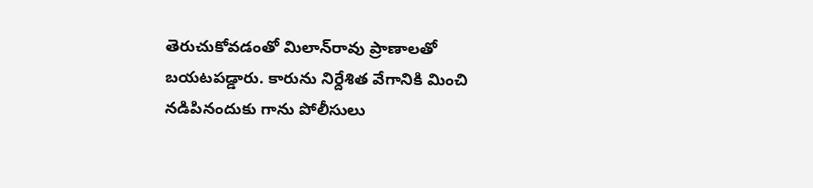తెరుచుకోవడంతో మిలాన్‌రావు ప్రాణాలతో బయటపడ్డారు. కారును నిర్దేశిత వేగానికి మించి నడిపినందుకు గాను పోలీసులు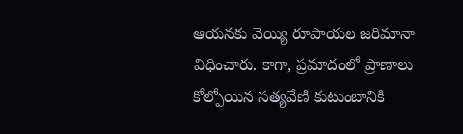ఆయనకు వెయ్యి రూపాయల జరిమానా విధించారు. కాగా, ప్రమాదంలో ప్రాణాలు కోల్పోయిన సత్యవేణి కుటుంబానికి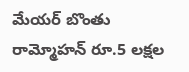మేయర్ బొంతు రామ్మోహన్ రూ.5 లక్షల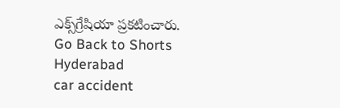ఎక్స్‌గ్రేషియా ప్రకటించారు.
Go Back to Shorts
Hyderabad
car accident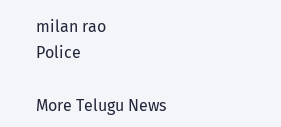milan rao
Police

More Telugu News